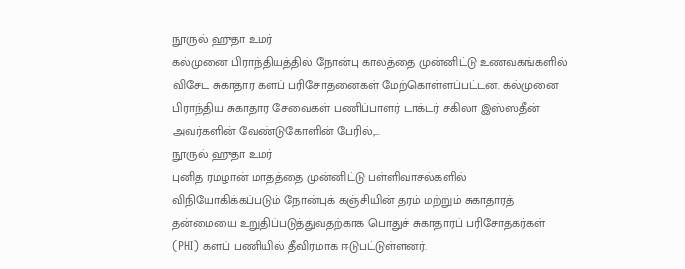நூருல் ஹுதா உமர்
கல்முனை பிராந்தியத்தில் நோன்பு காலத்தை முன்னிட்டு உணவகங்களில் விசேட சுகாதார களப் பரிசோதனைகள் மேற்கொள்ளப்பட்டன. கல்முனை பிராந்திய சுகாதார சேவைகள் பணிப்பாளர் டாக்டர் சகிலா இஸ்ஸதீன் அவர்களின் வேண்டுகோளின் பேரில்,...
நூருல் ஹுதா உமர்
புனித ரமழான் மாதத்தை முன்னிட்டு பள்ளிவாசல்களில் விநியோகிக்கப்படும் நோன்புக் கஞ்சியின் தரம் மற்றும் சுகாதாரத் தன்மையை உறுதிப்படுத்துவதற்காக பொதுச் சுகாதாரப் பரிசோதகர்கள் (PHI) களப் பணியில் தீவிரமாக ஈடுபட்டுள்ளனர்.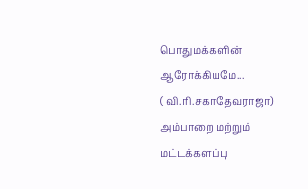பொதுமக்களின் ஆரோக்கியமே...
( வி.ரி.சகாதேவராஜா)
அம்பாறை மற்றும் மட்டக்களப்பு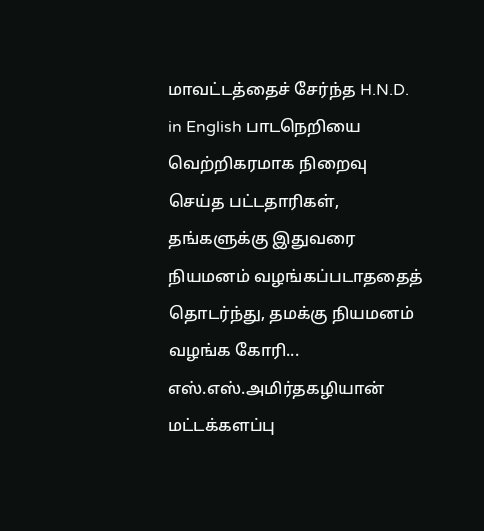மாவட்டத்தைச் சேர்ந்த H.N.D. in English பாடநெறியை வெற்றிகரமாக நிறைவு செய்த பட்டதாரிகள், தங்களுக்கு இதுவரை நியமனம் வழங்கப்படாததைத் தொடர்ந்து, தமக்கு நியமனம் வழங்க கோரி...
எஸ்.எஸ்.அமிர்தகழியான் மட்டக்களப்பு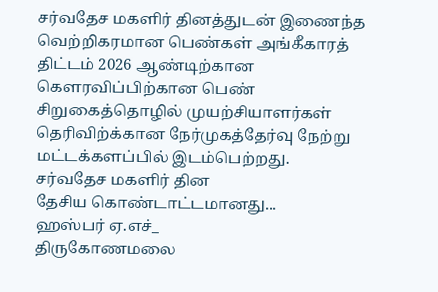சர்வதேச மகளிர் தினத்துடன் இணைந்த வெற்றிகரமான பெண்கள் அங்கீகாரத் திட்டம் 2026 ஆண்டிற்கான கௌரவிப்பிற்கான பெண் சிறுகைத்தொழில் முயற்சியாளர்கள் தெரிவிற்க்கான நேர்முகத்தேர்வு நேற்று மட்டக்களப்பில் இடம்பெற்றது.
சர்வதேச மகளிர் தின
தேசிய கொண்டாட்டமானது...
ஹஸ்பர் ஏ.எச்_
திருகோணமலை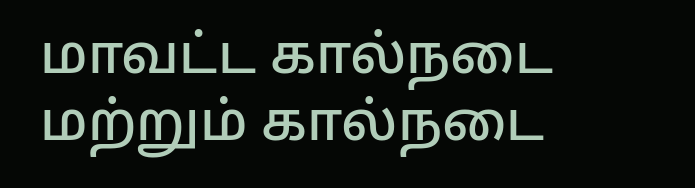மாவட்ட கால்நடை மற்றும் கால்நடை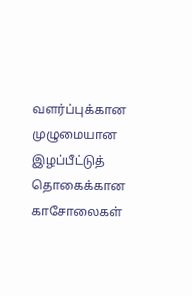வளர்ப்புக்கான முழுமையான இழப்பீட்டுத் தொகைக்கான காசோலைகள்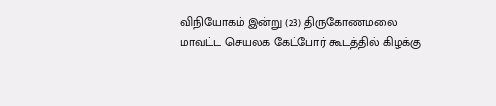விநியோகம் இன்று (23) திருகோணமலை மாவட்ட செயலக கேட்போர் கூடத்தில் கிழக்கு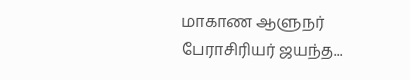மாகாண ஆளுநர் பேராசிரியர் ஜயந்த...